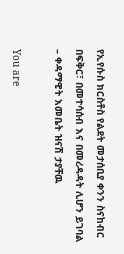የኢየሱስ ክርስቶስ የልደት መታሰቢያ ቀንን ስናከብር በፍቅር፣ በመተሳሰብ እና በመረዳዳት ሊሆን ይገባል – ቀዳማዊት እመቤት ዝናሽ ታያቸዉ

You are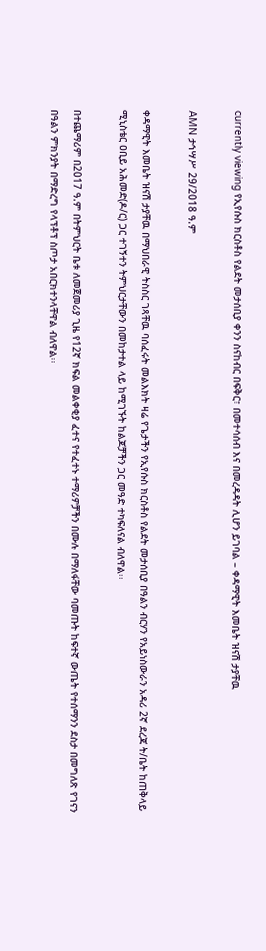currently viewing የኢየሱስ ክርስቶስ የልደት መታሰቢያ ቀንን ስናከብር በፍቅር፣ በመተሳሰብ እና በመረዳዳት ሊሆን ይገባል – ቀዳማዊት እመቤት ዝናሽ ታያቸዉ

AMN ታኅሣሥ 29/2018 ዓ.ም

ቀዳማዊት እመቤት ዝናሽ ታያቸዉ በማህበራዊ ትስስር ገጻቸዉ ባሰፈሩት መልእክት ዛሬ የጌታችን የኢየሱስ ክርስቶስ የልደት መታሰቢያ በዓልን ብርሃን የአይነስውራን አዳሪ 2ኛ ደረጃ ት/ቤት ከጠቅላይ ሚኒስቴር ዐቢይ አሕመድ(ዶ/ር) ጋር ተገኝተን ትምህርታቸውን በመከታተል ላይ ከሚገኙት ከልጆቻችን ጋር መዓድ ተካፍለናል ብለዋል፡፡

በተጨማሪም በ2017 ዓ.ም በትምህርት ቤቱ ለመጀመሪያ ጊዜ የ12ኛ ክፍል መልቀቂያ ፈተና የተፈተኑ ተማሪዎቻችን በሙሉ በማለፋቸው ባመጡት ከፍተኛ ውጤት የተሰማንን ደስታ በመግለጽ የገናን በዓልን ምክንያት በማድረግ የላፕቶፕ ስጦታ አበርክተንላቸዋል ብለዋል፡፡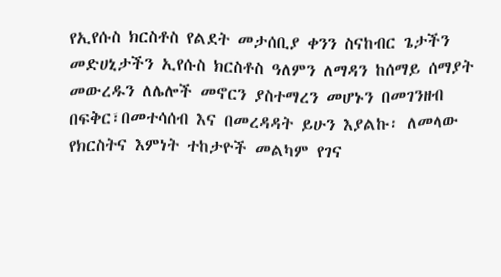የኢየሱስ ክርስቶስ የልደት መታሰቢያ ቀንን ስናከብር ጌታችን መድሀኒታችን ኢየሱስ ክርስቶስ ዓለምን ለማዳን ከሰማይ ሰማያት መውረዱን ለሌሎች መኖርን ያስተማረን መሆኑን በመገንዘብ በፍቅር፣በመተሳሰብ እና በመረዳዳት ይሁን እያልኩ፡ ለመላው የክርስትና እምነት ተከታዮች መልካም የገና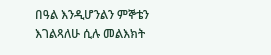በዓል እንዲሆንልን ምኞቴን እገልጻለሁ ሲሉ መልእክት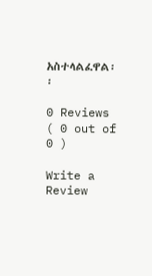አስተላልፈዋል፡፡

0 Reviews ( 0 out of 0 )

Write a Review